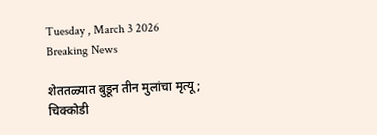Tuesday , March 3 2026
Breaking News

शेततळ्यात बुडून तीन मुलांचा मृत्यू; चिक्कोडी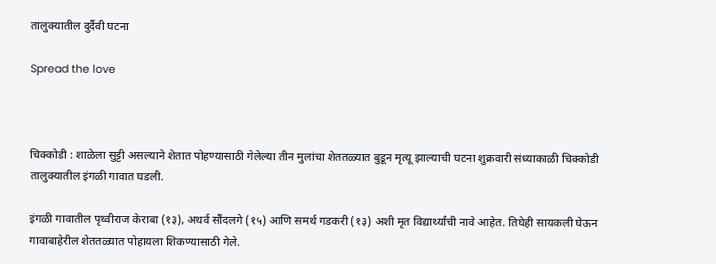तालुक्यातील दुर्दैवी घटना

Spread the love



चिक्कोडी : शाळेला सुट्टी असल्याने शेतात पोहण्यासाठी गेलेल्या तीन मुलांचा शेततळ्यात बुडून मृत्यू झाल्याची घटना शुक्रवारी संध्याकाळी चिक्कोडी तालुक्यातील इंगळी गावात घडली.

इंगळी गावातील पृथ्वीराज केराबा (१३), अथर्व सौंदलगे (१५) आणि समर्थ गडकरी (१३) अशी मृत विद्यार्थ्यांची नावे आहेत. तिघेही सायकली घेऊन गावाबाहेरील शेततळ्यात पोहायला शिकण्यासाठी गेले.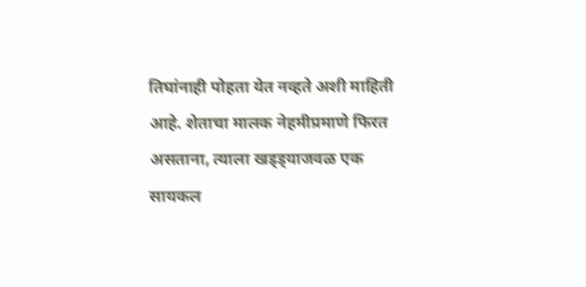तिघांनाही पोहता येत नव्हते अशी माहिती आहे. शेताचा मालक नेहमीप्रमाणे फिरत असताना, त्याला खड्ड्याजवळ एक सायकल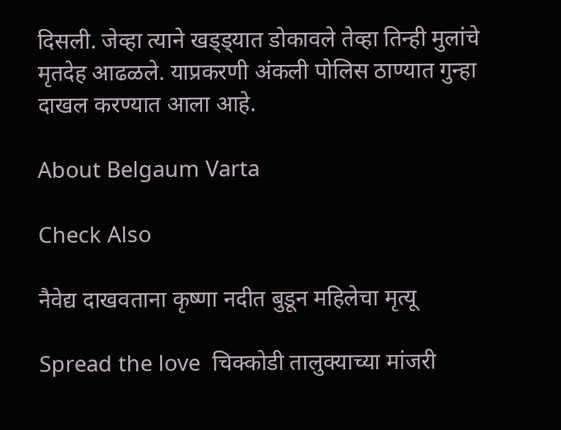दिसली. जेव्हा त्याने खड्ड्यात डोकावले तेव्हा तिन्ही मुलांचे मृतदेह आढळले. याप्रकरणी अंकली पोलिस ठाण्यात गुन्हा दाखल करण्यात आला आहे.

About Belgaum Varta

Check Also

नैवेद्य दाखवताना कृष्णा नदीत बुडून महिलेचा मृत्यू

Spread the love  चिक्कोडी तालुक्याच्या मांजरी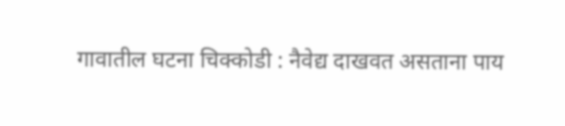गावातील घटना चिक्कोडी : नैवेद्य दाखवत असताना पाय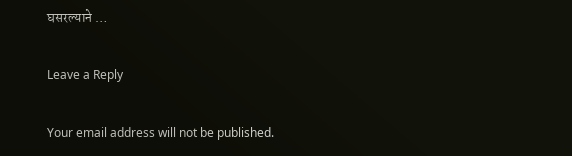घसरल्याने …

Leave a Reply

Your email address will not be published.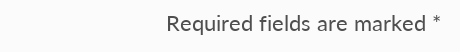Required fields are marked *